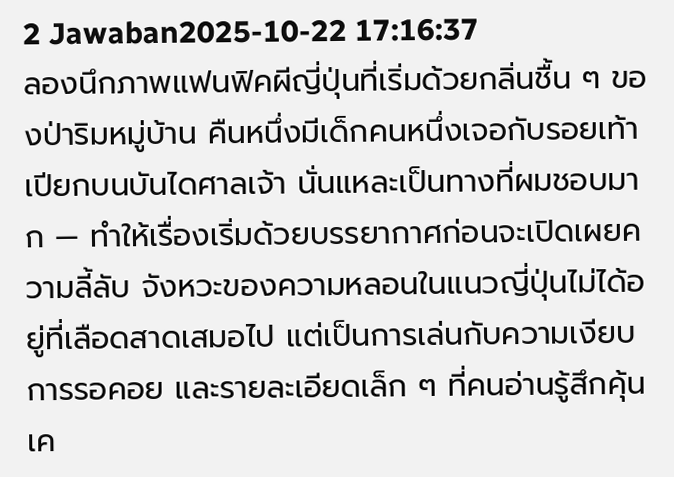2 Jawaban2025-10-22 17:16:37
ลองนึกภาพแฟนฟิคผีญี่ปุ่นที่เริ่มด้วยกลิ่นชื้น ๆ ของป่าริมหมู่บ้าน คืนหนึ่งมีเด็กคนหนึ่งเจอกับรอยเท้าเปียกบนบันไดศาลเจ้า นั่นแหละเป็นทางที่ผมชอบมาก — ทำให้เรื่องเริ่มด้วยบรรยากาศก่อนจะเปิดเผยความลี้ลับ จังหวะของความหลอนในแนวญี่ปุ่นไม่ได้อยู่ที่เลือดสาดเสมอไป แต่เป็นการเล่นกับความเงียบ การรอคอย และรายละเอียดเล็ก ๆ ที่คนอ่านรู้สึกคุ้นเค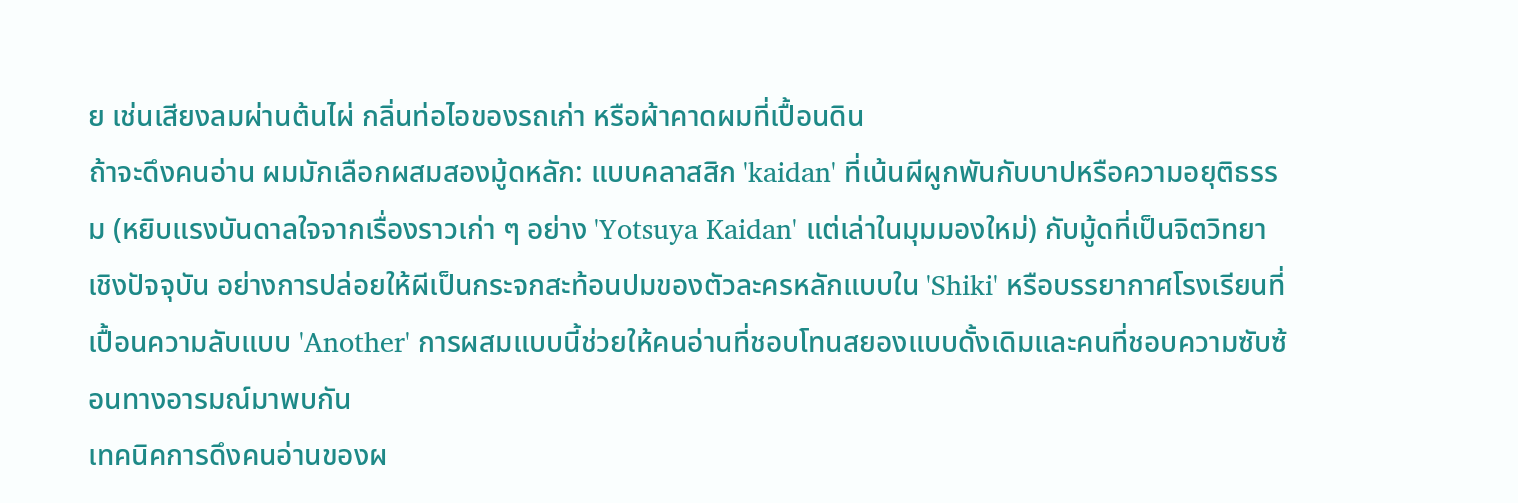ย เช่นเสียงลมผ่านต้นไผ่ กลิ่นท่อไอของรถเก่า หรือผ้าคาดผมที่เปื้อนดิน
ถ้าจะดึงคนอ่าน ผมมักเลือกผสมสองมู้ดหลัก: แบบคลาสสิก 'kaidan' ที่เน้นผีผูกพันกับบาปหรือความอยุติธรรม (หยิบแรงบันดาลใจจากเรื่องราวเก่า ๆ อย่าง 'Yotsuya Kaidan' แต่เล่าในมุมมองใหม่) กับมู้ดที่เป็นจิตวิทยาเชิงปัจจุบัน อย่างการปล่อยให้ผีเป็นกระจกสะท้อนปมของตัวละครหลักแบบใน 'Shiki' หรือบรรยากาศโรงเรียนที่เปื้อนความลับแบบ 'Another' การผสมแบบนี้ช่วยให้คนอ่านที่ชอบโทนสยองแบบดั้งเดิมและคนที่ชอบความซับซ้อนทางอารมณ์มาพบกัน
เทคนิคการดึงคนอ่านของผ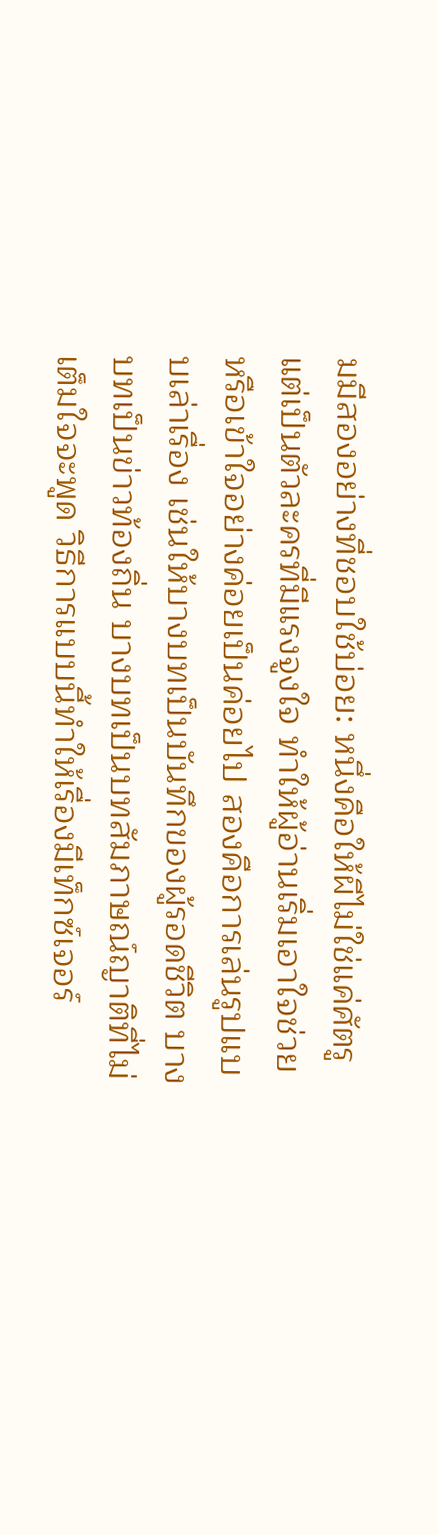มมีสองอย่างที่ชอบใช้บ่อย: หนึ่งคือให้ผีไม่ใช่แค่ศัตรู แต่เป็นตัวละครที่มีแรงจูงใจ ทำให้ผู้อ่านเริ่มเอาใจช่วยหรือเข้าใจอย่างค่อยเป็นค่อยไป สองคือการเล่นรูปแบบเล่าเรื่อง เช่นให้บางบทเป็นบันทึกของผู้รอดชีวิต บางบทเป็นข่าวท้องถิ่น บางบทเป็นบทสัมภาษณ์ญาติที่ไม่เต็มใจจะพูด วิธีการแบบนี้ทำให้เรื่องมีเท็กซ์เจอร์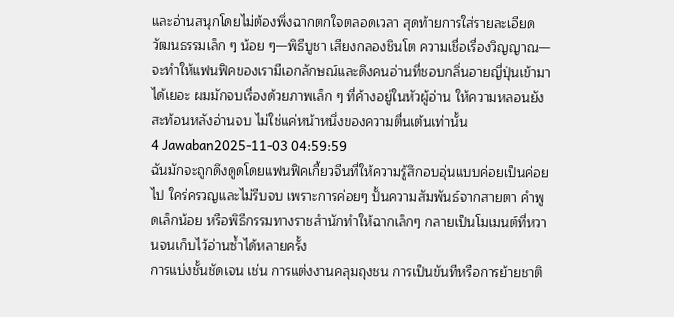และอ่านสนุกโดยไม่ต้องพึ่งฉากตกใจตลอดเวลา สุดท้ายการใส่รายละเอียดวัฒนธรรมเล็ก ๆ น้อย ๆ—พิธีบูชา เสียงกลองชินโต ความเชื่อเรื่องวิญญาณ—จะทำให้แฟนฟิคของเรามีเอกลักษณ์และดึงคนอ่านที่ชอบกลิ่นอายญี่ปุ่นเข้ามาได้เยอะ ผมมักจบเรื่องด้วยภาพเล็ก ๆ ที่ค้างอยู่ในหัวผู้อ่าน ให้ความหลอนยังสะท้อนหลังอ่านจบ ไม่ใช่แค่หน้าหนึ่งของความตื่นเต้นเท่านั้น
4 Jawaban2025-11-03 04:59:59
ฉันมักจะถูกดึงดูดโดยแฟนฟิคเกี้ยวจีนที่ให้ความรู้สึกอบอุ่นแบบค่อยเป็นค่อยไป ใคร่ครวญและไม่รีบจบ เพราะการค่อยๆ ปั้นความสัมพันธ์จากสายตา คำพูดเล็กน้อย หรือพิธีกรรมทางราชสำนักทำให้ฉากเล็กๆ กลายเป็นโมเมนต์ที่หวานจนเก็บไว้อ่านซ้ำได้หลายครั้ง
การแบ่งชั้นชัดเจน เช่น การแต่งงานคลุมถุงชน การเป็นขันทีหรือการย้ายชาติ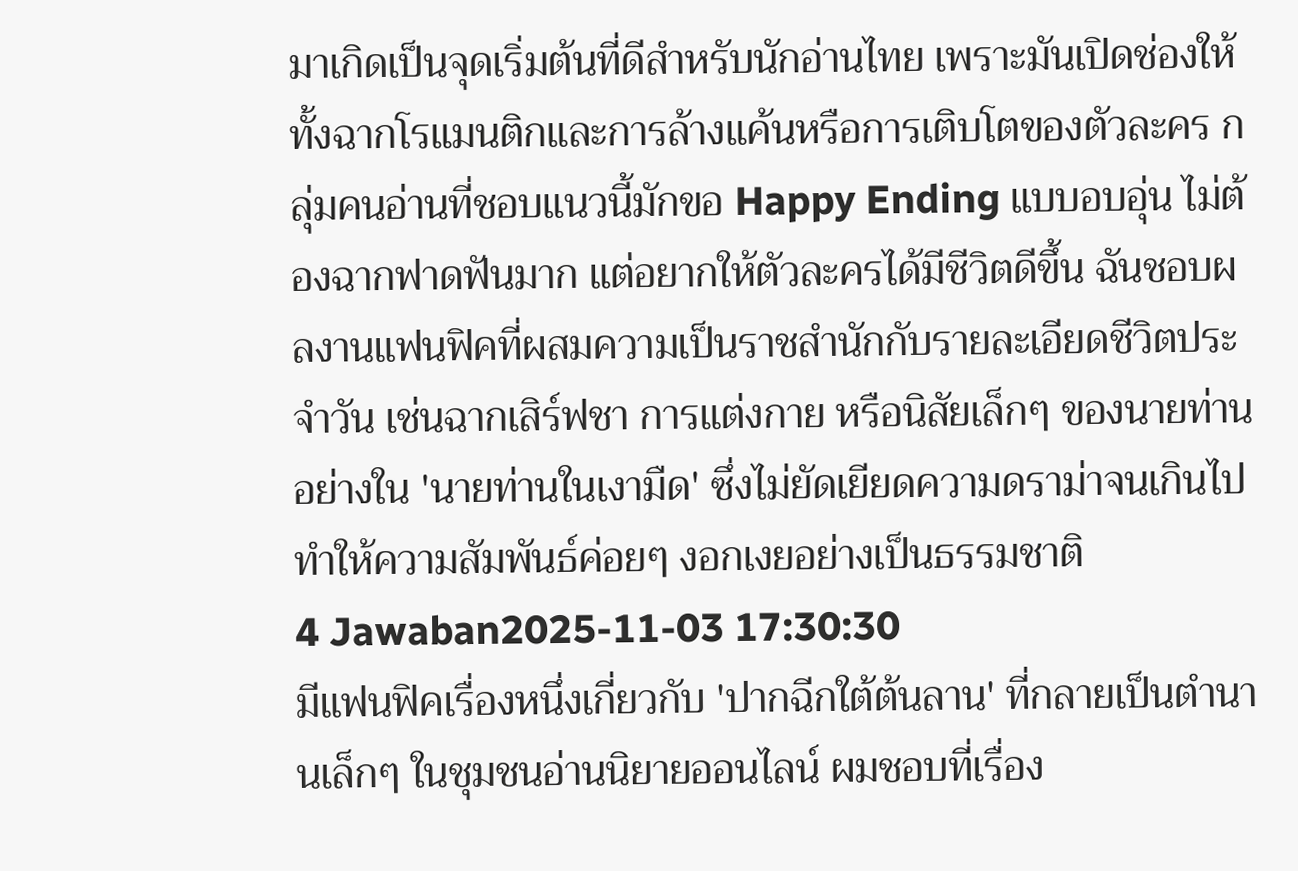มาเกิดเป็นจุดเริ่มต้นที่ดีสำหรับนักอ่านไทย เพราะมันเปิดช่องให้ทั้งฉากโรแมนติกและการล้างแค้นหรือการเติบโตของตัวละคร กลุ่มคนอ่านที่ชอบแนวนี้มักขอ Happy Ending แบบอบอุ่น ไม่ต้องฉากฟาดฟันมาก แต่อยากให้ตัวละครได้มีชีวิตดีขึ้น ฉันชอบผลงานแฟนฟิคที่ผสมความเป็นราชสำนักกับรายละเอียดชีวิตประจำวัน เช่นฉากเสิร์ฟชา การแต่งกาย หรือนิสัยเล็กๆ ของนายท่านอย่างใน 'นายท่านในเงามืด' ซึ่งไม่ยัดเยียดความดราม่าจนเกินไป ทำให้ความสัมพันธ์ค่อยๆ งอกเงยอย่างเป็นธรรมชาติ
4 Jawaban2025-11-03 17:30:30
มีแฟนฟิคเรื่องหนึ่งเกี่ยวกับ 'ปากฉีกใต้ต้นลาน' ที่กลายเป็นตำนานเล็กๆ ในชุมชนอ่านนิยายออนไลน์ ผมชอบที่เรื่อง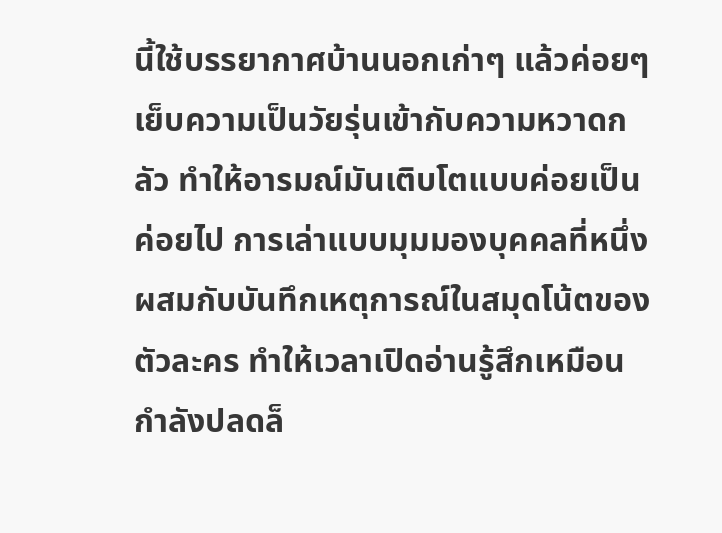นี้ใช้บรรยากาศบ้านนอกเก่าๆ แล้วค่อยๆ เย็บความเป็นวัยรุ่นเข้ากับความหวาดกลัว ทำให้อารมณ์มันเติบโตแบบค่อยเป็นค่อยไป การเล่าแบบมุมมองบุคคลที่หนึ่งผสมกับบันทึกเหตุการณ์ในสมุดโน้ตของตัวละคร ทำให้เวลาเปิดอ่านรู้สึกเหมือนกำลังปลดล็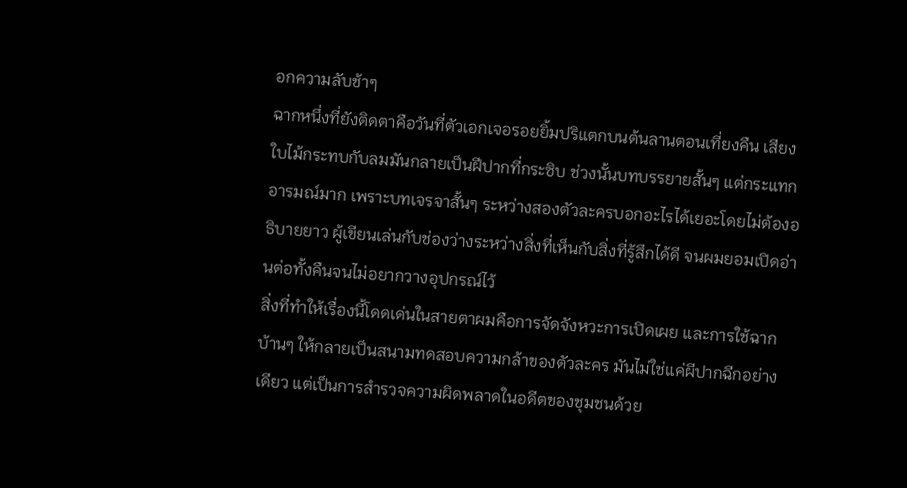อกความลับช้าๆ
ฉากหนึ่งที่ยังติดตาคือวันที่ตัวเอกเจอรอยยิ้มปริแตกบนต้นลานตอนเที่ยงคืน เสียงใบไม้กระทบกับลมมันกลายเป็นฝีปากที่กระซิบ ช่วงนั้นบทบรรยายสั้นๆ แต่กระแทกอารมณ์มาก เพราะบทเจรจาสั้นๆ ระหว่างสองตัวละครบอกอะไรได้เยอะโดยไม่ต้องอธิบายยาว ผู้เขียนเล่นกับช่องว่างระหว่างสิ่งที่เห็นกับสิ่งที่รู้สึกได้ดี จนผมยอมเปิดอ่านต่อทั้งคืนจนไม่อยากวางอุปกรณ์ไว้
สิ่งที่ทำให้เรื่องนี้โดดเด่นในสายตาผมคือการจัดจังหวะการเปิดเผย และการใช้ฉากบ้านๆ ให้กลายเป็นสนามทดสอบความกล้าของตัวละคร มันไม่ใช่แค่ผีปากฉีกอย่างเดียว แต่เป็นการสำรวจความผิดพลาดในอดีตของชุมชนด้วย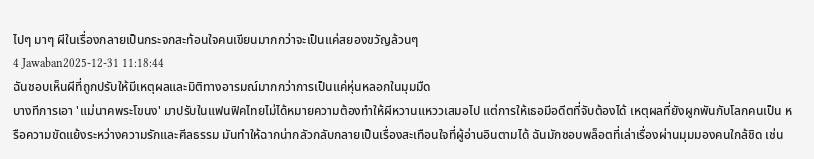ไปๆ มาๆ ผีในเรื่องกลายเป็นกระจกสะท้อนใจคนเขียนมากกว่าจะเป็นแค่สยองขวัญล้วนๆ
4 Jawaban2025-12-31 11:18:44
ฉันชอบเห็นผีที่ถูกปรับให้มีเหตุผลและมิติทางอารมณ์มากกว่าการเป็นแค่หุ่นหลอกในมุมมืด
บางทีการเอา 'แม่นาคพระโขนง' มาปรับในแฟนฟิคไทยไม่ได้หมายความต้องทำให้ผีหวานแหววเสมอไป แต่การให้เธอมีอดีตที่จับต้องได้ เหตุผลที่ยังผูกพันกับโลกคนเป็น หรือความขัดแย้งระหว่างความรักและศีลธรรม มันทำให้ฉากน่ากลัวกลับกลายเป็นเรื่องสะเทือนใจที่ผู้อ่านอินตามได้ ฉันมักชอบพล็อตที่เล่าเรื่องผ่านมุมมองคนใกล้ชิด เช่น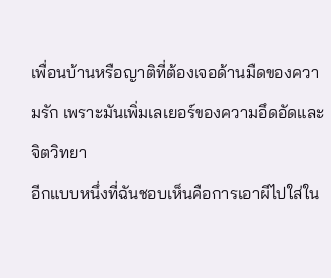เพื่อนบ้านหรือญาติที่ต้องเจอด้านมืดของความรัก เพราะมันเพิ่มเลเยอร์ของความอึดอัดและจิตวิทยา
อีกแบบหนึ่งที่ฉันชอบเห็นคือการเอาผีไปใส่ใน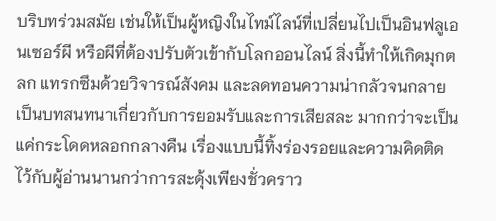บริบทร่วมสมัย เช่นให้เป็นผู้หญิงในไทม์ไลน์ที่เปลี่ยนไปเป็นอินฟลูเอนเซอร์ผี หรือผีที่ต้องปรับตัวเข้ากับโลกออนไลน์ สิ่งนี้ทำให้เกิดมุกตลก แทรกซึมด้วยวิจารณ์สังคม และลดทอนความน่ากลัวจนกลายเป็นบทสนทนาเกี่ยวกับการยอมรับและการเสียสละ มากกว่าจะเป็นแค่กระโดดหลอกกลางคืน เรื่องแบบนี้ทิ้งร่องรอยและความคิดติดไว้กับผู้อ่านนานกว่าการสะดุ้งเพียงชั่วคราว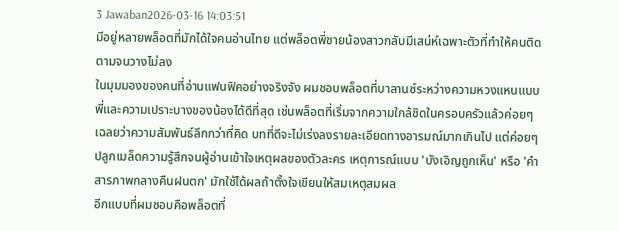3 Jawaban2026-03-16 14:03:51
มีอยู่หลายพล็อตที่มักได้ใจคนอ่านไทย แต่พล็อตพี่ชายน้องสาวกลับมีเสน่ห์เฉพาะตัวที่ทำให้คนติดตามจนวางไม่ลง
ในมุมมองของคนที่อ่านแฟนฟิคอย่างจริงจัง ผมชอบพล็อตที่บาลานซ์ระหว่างความหวงแหนแบบพี่และความเปราะบางของน้องได้ดีที่สุด เช่นพล็อตที่เริ่มจากความใกล้ชิดในครอบครัวแล้วค่อยๆ เฉลยว่าความสัมพันธ์ลึกกว่าที่คิด บทที่ดีจะไม่เร่งลงรายละเอียดทางอารมณ์มากเกินไป แต่ค่อยๆ ปลูกเมล็ดความรู้สึกจนผู้อ่านเข้าใจเหตุผลของตัวละคร เหตุการณ์แบบ 'บังเอิญถูกเห็น' หรือ 'คำสารภาพกลางคืนฝนตก' มักใช้ได้ผลถ้าตั้งใจเขียนให้สมเหตุสมผล
อีกแบบที่ผมชอบคือพล็อตที่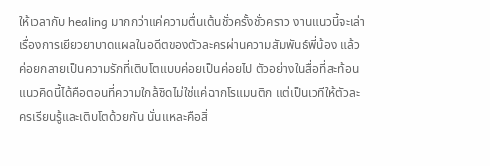ให้เวลากับ healing มากกว่าแค่ความตื่นเต้นชั่วครั้งชั่วคราว งานแนวนี้จะเล่าเรื่องการเยียวยาบาดแผลในอดีตของตัวละครผ่านความสัมพันธ์พี่น้อง แล้วค่อยกลายเป็นความรักที่เติบโตแบบค่อยเป็นค่อยไป ตัวอย่างในสื่อที่สะท้อนแนวคิดนี้ได้คือตอนที่ความใกล้ชิดไม่ใช่แค่ฉากโรแมนติก แต่เป็นเวทีให้ตัวละครเรียนรู้และเติบโตด้วยกัน นั่นแหละคือสิ่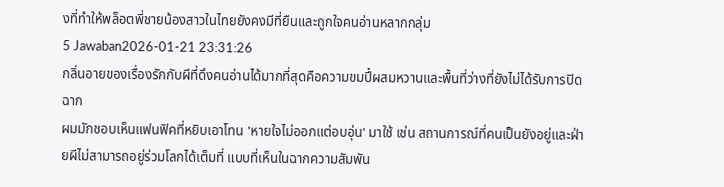งที่ทำให้พล็อตพี่ชายน้องสาวในไทยยังคงมีที่ยืนและถูกใจคนอ่านหลากกลุ่ม
5 Jawaban2026-01-21 23:31:26
กลิ่นอายของเรื่องรักกับผีที่ดึงคนอ่านได้มากที่สุดคือความขมปี๋ผสมหวานและพื้นที่ว่างที่ยังไม่ได้รับการปิดฉาก
ผมมักชอบเห็นแฟนฟิคที่หยิบเอาโทน 'หายใจไม่ออกแต่อบอุ่น' มาใช้ เช่น สถานการณ์ที่คนเป็นยังอยู่และฝ่ายผีไม่สามารถอยู่ร่วมโลกได้เต็มที่ แบบที่เห็นในฉากความสัมพัน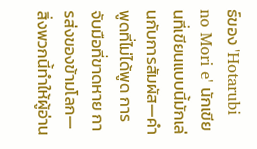ธ์ของ 'Hotarubi no Mori e' นักเขียนที่เขียนแบบนี้มักเล่นกับการสัมผัส—คำพูดที่ไม่ได้พูด การจับมือที่ขาดหาย การส่งของข้ามโลก—สิ่งพวกนี้ทำให้ผู้อ่าน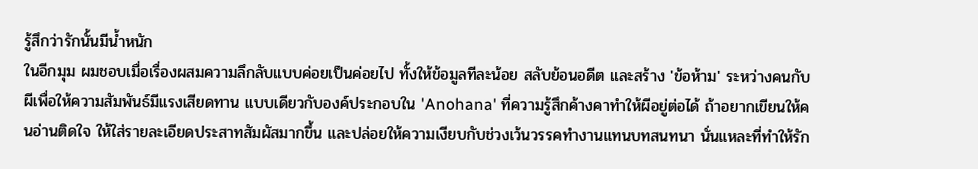รู้สึกว่ารักนั้นมีน้ำหนัก
ในอีกมุม ผมชอบเมื่อเรื่องผสมความลึกลับแบบค่อยเป็นค่อยไป ทั้งให้ข้อมูลทีละน้อย สลับย้อนอดีต และสร้าง 'ข้อห้าม' ระหว่างคนกับผีเพื่อให้ความสัมพันธ์มีแรงเสียดทาน แบบเดียวกับองค์ประกอบใน 'Anohana' ที่ความรู้สึกค้างคาทำให้ผีอยู่ต่อได้ ถ้าอยากเขียนให้คนอ่านติดใจ ให้ใส่รายละเอียดประสาทสัมผัสมากขึ้น และปล่อยให้ความเงียบกับช่วงเว้นวรรคทำงานแทนบทสนทนา นั่นแหละที่ทำให้รัก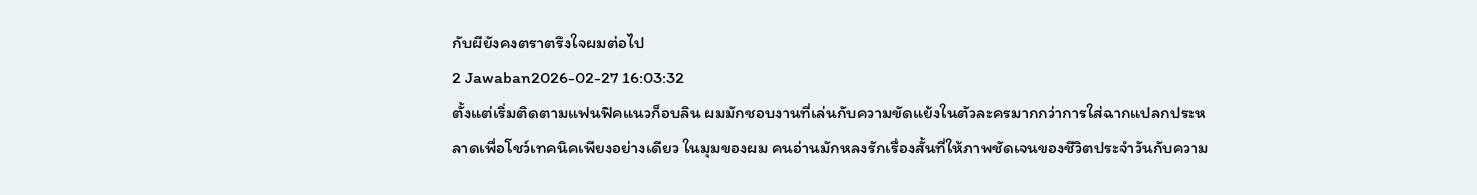กับผียังคงตราตรึงใจผมต่อไป
2 Jawaban2026-02-27 16:03:32
ตั้งแต่เริ่มติดตามแฟนฟิคแนวก็อบลิน ผมมักชอบงานที่เล่นกับความขัดแย้งในตัวละครมากกว่าการใส่ฉากแปลกประหลาดเพื่อโชว์เทคนิคเพียงอย่างเดียว ในมุมของผม คนอ่านมักหลงรักเรื่องสั้นที่ให้ภาพชัดเจนของชีวิตประจำวันกับความ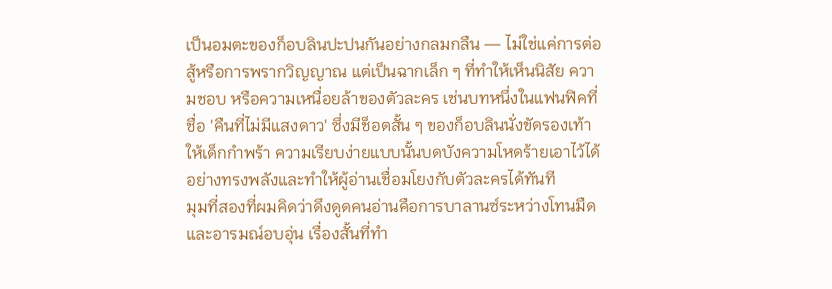เป็นอมตะของก็อบลินปะปนกันอย่างกลมกลืน — ไม่ใช่แค่การต่อสู้หรือการพรากวิญญาณ แต่เป็นฉากเล็ก ๆ ที่ทำให้เห็นนิสัย ความชอบ หรือความเหนื่อยล้าของตัวละคร เช่นบทหนึ่งในแฟนฟิคที่ชื่อ 'คืนที่ไม่มีแสงดาว' ซึ่งมีช็อตสั้น ๆ ของก็อบลินนั่งขัดรองเท้าให้เด็กกำพร้า ความเรียบง่ายแบบนั้นบดบังความโหดร้ายเอาไว้ได้อย่างทรงพลังและทำให้ผู้อ่านเชื่อมโยงกับตัวละครได้ทันที
มุมที่สองที่ผมคิดว่าดึงดูดคนอ่านคือการบาลานซ์ระหว่างโทนมืดและอารมณ์อบอุ่น เรื่องสั้นที่ทำ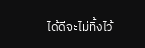ได้ดีจะไม่ทิ้งไว้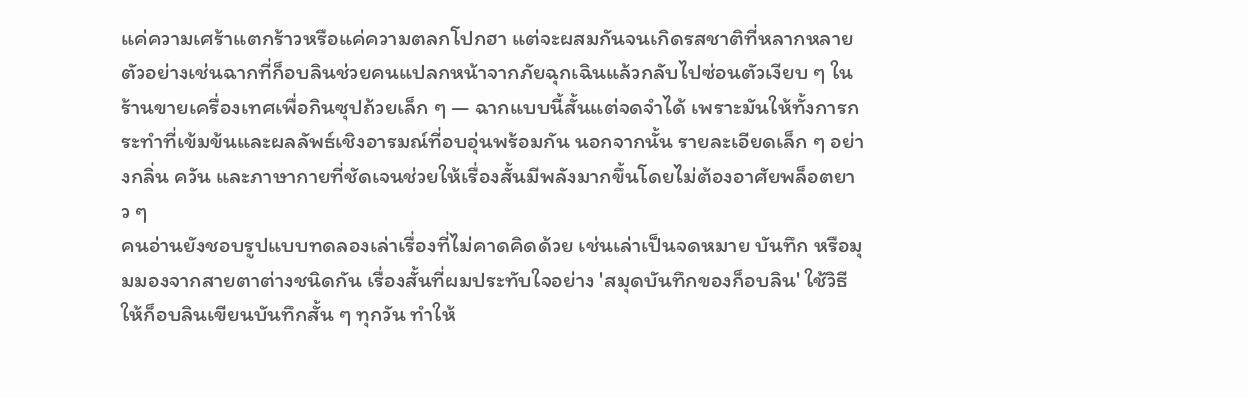แค่ความเศร้าแตกร้าวหรือแค่ความตลกโปกฮา แต่จะผสมกันจนเกิดรสชาติที่หลากหลาย ตัวอย่างเช่นฉากที่ก็อบลินช่วยคนแปลกหน้าจากภัยฉุกเฉินแล้วกลับไปซ่อนตัวเงียบ ๆ ในร้านขายเครื่องเทศเพื่อกินซุปถ้วยเล็ก ๆ — ฉากแบบนี้สั้นแต่จดจำได้ เพราะมันให้ทั้งการกระทำที่เข้มข้นและผลลัพธ์เชิงอารมณ์ที่อบอุ่นพร้อมกัน นอกจากนั้น รายละเอียดเล็ก ๆ อย่างกลิ่น ควัน และภาษากายที่ชัดเจนช่วยให้เรื่องสั้นมีพลังมากขึ้นโดยไม่ต้องอาศัยพล็อตยาว ๆ
คนอ่านยังชอบรูปแบบทดลองเล่าเรื่องที่ไม่คาดคิดด้วย เช่นเล่าเป็นจดหมาย บันทึก หรือมุมมองจากสายตาต่างชนิดกัน เรื่องสั้นที่ผมประทับใจอย่าง 'สมุดบันทึกของก็อบลิน' ใช้วิธีให้ก็อบลินเขียนบันทึกสั้น ๆ ทุกวัน ทำให้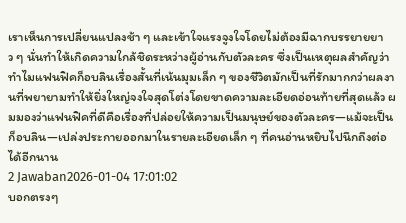เราเห็นการเปลี่ยนแปลงช้า ๆ และเข้าใจแรงจูงใจโดยไม่ต้องมีฉากบรรยายยาว ๆ นั่นทำให้เกิดความใกล้ชิดระหว่างผู้อ่านกับตัวละคร ซึ่งเป็นเหตุผลสำคัญว่าทำไมแฟนฟิคก็อบลินเรื่องสั้นที่เน้นมุมเล็ก ๆ ของชีวิตมักเป็นที่รักมากกว่าผลงานที่พยายามทำให้ยิ่งใหญ่จงใจสุดโต่งโดยขาดความละเอียดอ่อนท้ายที่สุดแล้ว ผมมองว่าแฟนฟิคที่ดีคือเรื่องที่ปล่อยให้ความเป็นมนุษย์ของตัวละคร—แม้จะเป็นก็อบลิน—เปล่งประกายออกมาในรายละเอียดเล็ก ๆ ที่คนอ่านหยิบไปนึกถึงต่อได้อีกนาน
2 Jawaban2026-01-04 17:01:02
บอกตรงๆ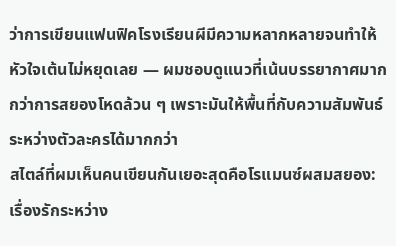ว่าการเขียนแฟนฟิคโรงเรียนผีมีความหลากหลายจนทำให้หัวใจเต้นไม่หยุดเลย — ผมชอบดูแนวที่เน้นบรรยากาศมากกว่าการสยองโหดล้วน ๆ เพราะมันให้พื้นที่กับความสัมพันธ์ระหว่างตัวละครได้มากกว่า
สไตล์ที่ผมเห็นคนเขียนกันเยอะสุดคือโรแมนซ์ผสมสยอง: เรื่องรักระหว่าง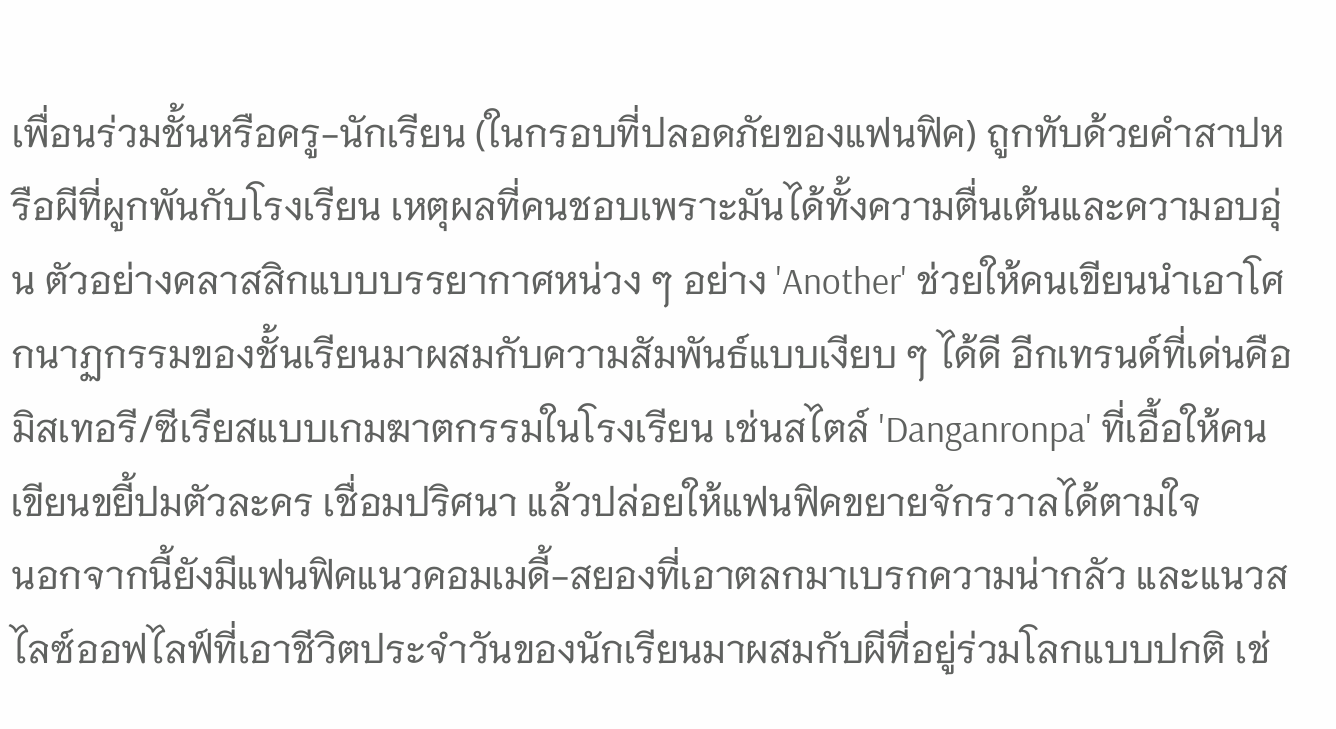เพื่อนร่วมชั้นหรือครู-นักเรียน (ในกรอบที่ปลอดภัยของแฟนฟิค) ถูกทับด้วยคำสาปหรือผีที่ผูกพันกับโรงเรียน เหตุผลที่คนชอบเพราะมันได้ทั้งความตื่นเต้นและความอบอุ่น ตัวอย่างคลาสสิกแบบบรรยากาศหน่วง ๆ อย่าง 'Another' ช่วยให้คนเขียนนำเอาโศกนาฏกรรมของชั้นเรียนมาผสมกับความสัมพันธ์แบบเงียบ ๆ ได้ดี อีกเทรนด์ที่เด่นคือมิสเทอรี/ซีเรียสแบบเกมฆาตกรรมในโรงเรียน เช่นสไตล์ 'Danganronpa' ที่เอื้อให้คนเขียนขยี้ปมตัวละคร เชื่อมปริศนา แล้วปล่อยให้แฟนฟิคขยายจักรวาลได้ตามใจ
นอกจากนี้ยังมีแฟนฟิคแนวคอมเมดี้-สยองที่เอาตลกมาเบรกความน่ากลัว และแนวสไลซ์ออฟไลฟ์ที่เอาชีวิตประจำวันของนักเรียนมาผสมกับผีที่อยู่ร่วมโลกแบบปกติ เช่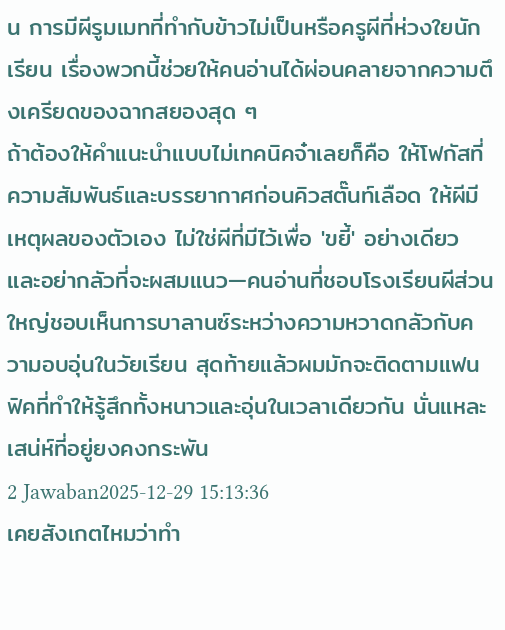น การมีผีรูมเมทที่ทำกับข้าวไม่เป็นหรือครูผีที่ห่วงใยนักเรียน เรื่องพวกนี้ช่วยให้คนอ่านได้ผ่อนคลายจากความตึงเครียดของฉากสยองสุด ๆ
ถ้าต้องให้คำแนะนำแบบไม่เทคนิคจ๋าเลยก็คือ ให้โฟกัสที่ความสัมพันธ์และบรรยากาศก่อนคิวสตั๊นท์เลือด ให้ผีมีเหตุผลของตัวเอง ไม่ใช่ผีที่มีไว้เพื่อ 'ขยี้' อย่างเดียว และอย่ากลัวที่จะผสมแนว—คนอ่านที่ชอบโรงเรียนผีส่วนใหญ่ชอบเห็นการบาลานซ์ระหว่างความหวาดกลัวกับความอบอุ่นในวัยเรียน สุดท้ายแล้วผมมักจะติดตามแฟนฟิคที่ทำให้รู้สึกทั้งหนาวและอุ่นในเวลาเดียวกัน นั่นแหละเสน่ห์ที่อยู่ยงคงกระพัน
2 Jawaban2025-12-29 15:13:36
เคยสังเกตไหมว่าทำ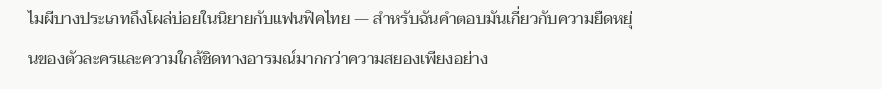ไมผีบางประเภทถึงโผล่บ่อยในนิยายกับแฟนฟิคไทย — สำหรับฉันคำตอบมันเกี่ยวกับความยืดหยุ่นของตัวละครและความใกล้ชิดทางอารมณ์มากกว่าความสยองเพียงอย่าง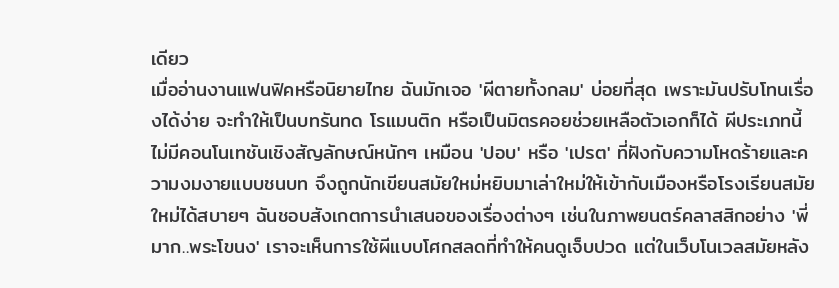เดียว
เมื่ออ่านงานแฟนฟิคหรือนิยายไทย ฉันมักเจอ 'ผีตายทั้งกลม' บ่อยที่สุด เพราะมันปรับโทนเรื่องได้ง่าย จะทำให้เป็นบทรันทด โรแมนติก หรือเป็นมิตรคอยช่วยเหลือตัวเอกก็ได้ ผีประเภทนี้ไม่มีคอนโนเทชันเชิงสัญลักษณ์หนักๆ เหมือน 'ปอบ' หรือ 'เปรต' ที่ฝังกับความโหดร้ายและความงมงายแบบชนบท จึงถูกนักเขียนสมัยใหม่หยิบมาเล่าใหม่ให้เข้ากับเมืองหรือโรงเรียนสมัยใหม่ได้สบายๆ ฉันชอบสังเกตการนำเสนอของเรื่องต่างๆ เช่นในภาพยนตร์คลาสสิกอย่าง 'พี่มาก..พระโขนง' เราจะเห็นการใช้ผีแบบโศกสลดที่ทำให้คนดูเจ็บปวด แต่ในเว็บโนเวลสมัยหลัง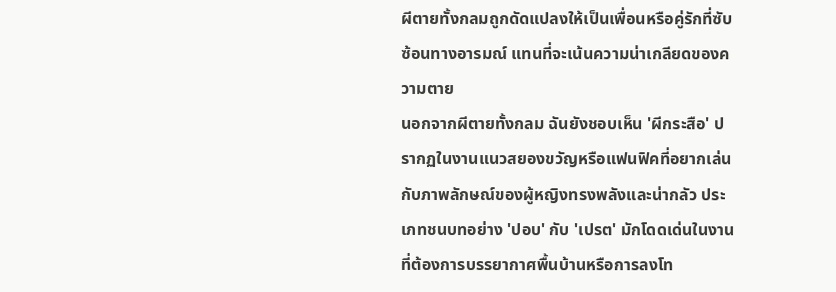ผีตายทั้งกลมถูกดัดแปลงให้เป็นเพื่อนหรือคู่รักที่ซับซ้อนทางอารมณ์ แทนที่จะเน้นความน่าเกลียดของความตาย
นอกจากผีตายทั้งกลม ฉันยังชอบเห็น 'ผีกระสือ' ปรากฏในงานแนวสยองขวัญหรือแฟนฟิคที่อยากเล่นกับภาพลักษณ์ของผู้หญิงทรงพลังและน่ากลัว ประเภทชนบทอย่าง 'ปอบ' กับ 'เปรต' มักโดดเด่นในงานที่ต้องการบรรยากาศพื้นบ้านหรือการลงโท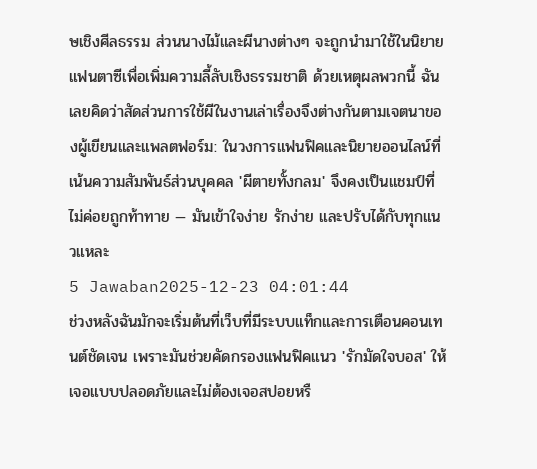ษเชิงศีลธรรม ส่วนนางไม้และผีนางต่างๆ จะถูกนำมาใช้ในนิยายแฟนตาซีเพื่อเพิ่มความลี้ลับเชิงธรรมชาติ ด้วยเหตุผลพวกนี้ ฉันเลยคิดว่าสัดส่วนการใช้ผีในงานเล่าเรื่องจึงต่างกันตามเจตนาของผู้เขียนและแพลตฟอร์ม: ในวงการแฟนฟิคและนิยายออนไลน์ที่เน้นความสัมพันธ์ส่วนบุคคล 'ผีตายทั้งกลม' จึงคงเป็นแชมป์ที่ไม่ค่อยถูกท้าทาย — มันเข้าใจง่าย รักง่าย และปรับได้กับทุกแนวแหละ
5 Jawaban2025-12-23 04:01:44
ช่วงหลังฉันมักจะเริ่มต้นที่เว็บที่มีระบบแท็กและการเตือนคอนเทนต์ชัดเจน เพราะมันช่วยคัดกรองแฟนฟิคแนว 'รักมัดใจบอส' ให้เจอแบบปลอดภัยและไม่ต้องเจอสปอยหรื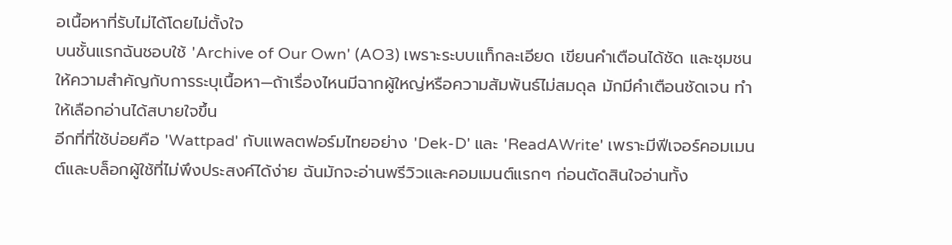อเนื้อหาที่รับไม่ได้โดยไม่ตั้งใจ
บนชั้นแรกฉันชอบใช้ 'Archive of Our Own' (AO3) เพราะระบบแท็กละเอียด เขียนคำเตือนได้ชัด และชุมชนให้ความสำคัญกับการระบุเนื้อหา—ถ้าเรื่องไหนมีฉากผู้ใหญ่หรือความสัมพันธ์ไม่สมดุล มักมีคำเตือนชัดเจน ทำให้เลือกอ่านได้สบายใจขึ้น
อีกที่ที่ใช้บ่อยคือ 'Wattpad' กับแพลตฟอร์มไทยอย่าง 'Dek-D' และ 'ReadAWrite' เพราะมีฟีเจอร์คอมเมนต์และบล็อกผู้ใช้ที่ไม่พึงประสงค์ได้ง่าย ฉันมักจะอ่านพรีวิวและคอมเมนต์แรกๆ ก่อนตัดสินใจอ่านทั้ง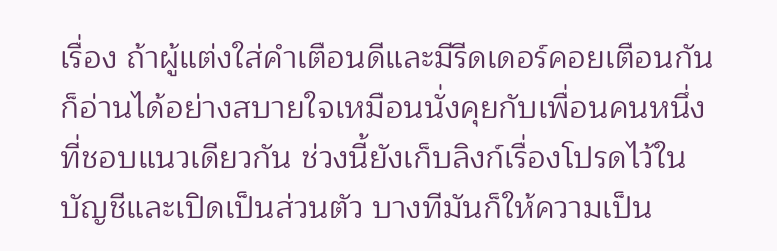เรื่อง ถ้าผู้แต่งใส่คำเตือนดีและมีรีดเดอร์คอยเตือนกัน ก็อ่านได้อย่างสบายใจเหมือนนั่งคุยกับเพื่อนคนหนึ่งที่ชอบแนวเดียวกัน ช่วงนี้ยังเก็บลิงก์เรื่องโปรดไว้ในบัญชีและเปิดเป็นส่วนตัว บางทีมันก็ให้ความเป็น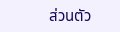ส่วนตัว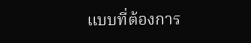แบบที่ต้องการ